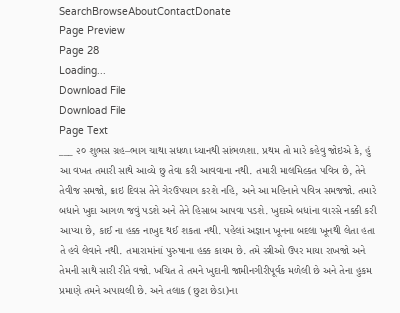SearchBrowseAboutContactDonate
Page Preview
Page 28
Loading...
Download File
Download File
Page Text
___ ૨૦ શુભસ ગ્રહ–ભાગ ચાથા સધળા ધ્યાનથી સાંભળશા. પ્રથમ તો મારે કહેવુ જોઇએ કે, હું આ વખત તમારી સાથે આવ્યે છુ તેવા કરી આવવાના નથી. તમારી માલમિલ્કત પવિત્ર છે, તેને તેવીજ સમજો, ક્રાઇ દિવસ તેને ગેરઉપયાગ કરશે નહિ, અને આ મહિનાને પવિત્ર સમજજો. તમારે બધાને ખુદા આગળ જવું પડશે અને તેને હિસાબ આપવા પડશે. ખુદાએ બધાંના વારસે નક્કી કરી આપ્યા છે, કાઈ ના હક્ક નાખુદ થઈ શકતા નથી. પહેલાં અજ્ઞાન ખૂનના બદલા ખૂનથી લેતા હતા તે હવે લેવાને નથી. તમારામાંનાં પુરુષાના હક્ક કાયમ છે. તમે સ્ત્રીઓ ઉપર માયા રાખજો અને તેમની સાથે સારી રીતે વજો. ખચિત તે તમને ખુદાની જામીનગીરીપૂર્વક મળેલી છે અને તેના હુકમ પ્રમાણે તમને અપાયલી છે. અને તલાક (છુટા છેડા)ના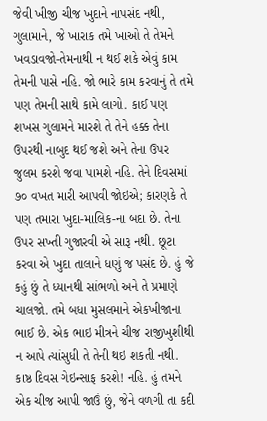જેવી ખીજી ચીજ ખુદાને નાપસંદ નથી, ગુલામાને, જે ખારાક તમે ખાઓ તે તેમને ખવડાવજો-તેમનાથી ન થઈ શકે એવું કામ તેમની પાસે નહિ. જો ભારે કામ કરવાનું તે તમે પણ તેમની સાથે કામે લાગો. કાઈ પણ શખસ ગુલામને મારશે તે તેને હક્ક તેના ઉપરથી નાબુદ થઈ જશે અને તેના ઉપર જુલમ કરશે જવા પામશે નહિ. તેને દિવસમાં ૭૦ વખત મારી આપવી જોઇએ; કારણકે તે પણ તમારા ખુદા-માલિક-ના બદા છે. તેના ઉપર સખ્તી ગુજારવી એ સારૂ નથી. છૂટા કરવા એ ખુદા તાલાને ધણું જ પસંદ છે. હું જે કહું છું તે ધ્યાનથી સાંભળો અને તે પ્રમાણે ચાલજો. તમે બધા મુસલમાને એકખીજાના ભાઈ છે. એક ભાઇ મીત્રને ચીજ રાજીખુશીથી ન આપે ત્યાંસુધી તે તેની થઇ શકતી નથી. કાષ્ઠ દિવસ ગેઇન્સાફ કરશે! નહિ. હું તમને એક ચીજ આપી જાઉં છું, જેને વળગી તા કદી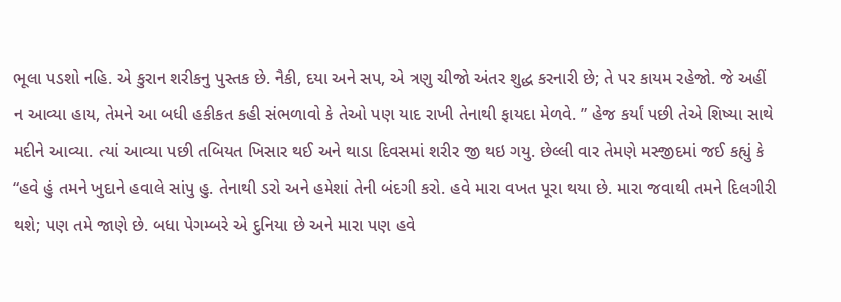ભૂલા પડશો નહિ. એ કુરાન શરીકનુ પુસ્તક છે. નૈકી, દયા અને સપ, એ ત્રણુ ચીજો અંતર શુદ્ધ કરનારી છે; તે પર કાયમ રહેજો. જે અહીં ન આવ્યા હાય, તેમને આ બધી હકીકત કહી સંભળાવો કે તેઓ પણ યાદ રાખી તેનાથી ફાયદા મેળવે. ” હેજ કર્યાં પછી તેએ શિષ્યા સાથે મદીને આવ્યા. ત્યાં આવ્યા પછી તબિયત ખિસાર થઈ અને થાડા દિવસમાં શરીર જી થઇ ગયુ. છેલ્લી વાર તેમણે મસ્જીદમાં જઈ કહ્યું કે “હવે હું તમને ખુદાને હવાલે સાંપુ હુ. તેનાથી ડરો અને હમેશાં તેની બંદગી કરો. હવે મારા વખત પૂરા થયા છે. મારા જવાથી તમને દિલગીરી થશે; પણ તમે જાણે છે. બધા પેગમ્બરે એ દુનિયા છે અને મારા પણ હવે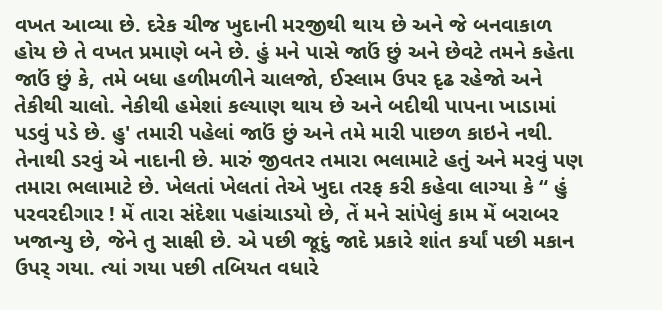વખત આવ્યા છે. દરેક ચીજ ખુદાની મરજીથી થાય છે અને જે બનવાકાળ હોય છે તે વખત પ્રમાણે બને છે. હું મને પાસે જાઉં છું અને છેવટે તમને કહેતા જાઉં છું કે, તમે બધા હળીમળીને ચાલજો, ઈસ્લામ ઉપર દૃઢ રહેજો અને તેકીથી ચાલો. નેકીથી હમેશાં કલ્યાણ થાય છે અને બદીથી પાપના ખાડામાં પડવું પડે છે. હુ' તમારી પહેલાં જાઉં છું અને તમે મારી પાછળ કાઇને નથી. તેનાથી ડરવું એ નાદાની છે. મારું જીવતર તમારા ભલામાટે હતું અને મરવું પણ તમારા ભલામાટે છે. ખેલતાં ખેલતાં તેએ ખુદા તરફ કરી કહેવા લાગ્યા કે “ હું પરવરદીગાર ! મેં તારા સંદેશા પહાંચાડયો છે, તેં મને સાંપેલું કામ મેં બરાબર ખજાન્યુ છે, જેને તુ સાક્ષી છે. એ પછી જૂદું જાદે પ્રકારે શાંત કર્યાં પછી મકાન ઉપર્ ગયા. ત્યાં ગયા પછી તબિયત વધારે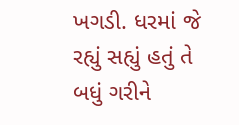ખગડી. ધરમાં જે રહ્યું સહ્યું હતું તે બધું ગરીને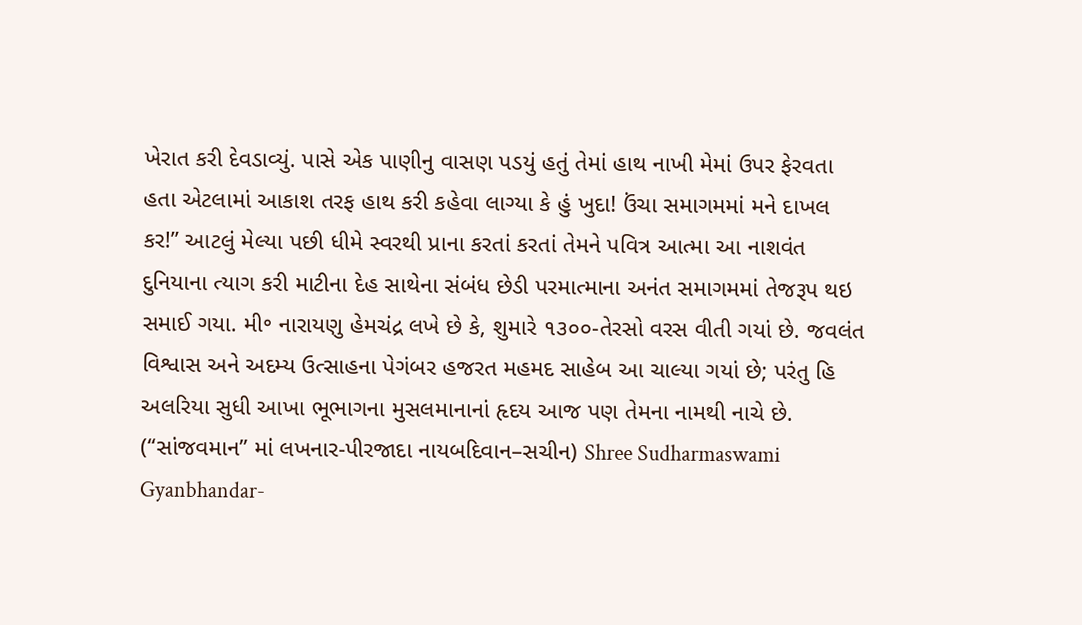ખેરાત કરી દેવડાવ્યું. પાસે એક પાણીનુ વાસણ પડયું હતું તેમાં હાથ નાખી મેમાં ઉપર ફેરવતા હતા એટલામાં આકાશ તરફ હાથ કરી કહેવા લાગ્યા કે હું ખુદા! ઉંચા સમાગમમાં મને દાખલ કર!” આટલું મેલ્યા પછી ધીમે સ્વરથી પ્રાના કરતાં કરતાં તેમને પવિત્ર આત્મા આ નાશવંત દુનિયાના ત્યાગ કરી માટીના દેહ સાથેના સંબંધ છેડી પરમાત્માના અનંત સમાગમમાં તેજરૂપ થઇ સમાઈ ગયા. મી॰ નારાયણુ હેમચંદ્ર લખે છે કે, શુમારે ૧૩૦૦-તેરસો વરસ વીતી ગયાં છે. જવલંત વિશ્વાસ અને અદમ્ય ઉત્સાહના પેગંબર હજરત મહમદ સાહેબ આ ચાલ્યા ગયાં છે; પરંતુ હિ અલરિયા સુધી આખા ભૂભાગના મુસલમાનાનાં હૃદય આજ પણ તેમના નામથી નાચે છે. (‘‘સાંજવમાન” માં લખનાર-પીરજાદા નાયબદિવાન–સચીન) Shree Sudharmaswami Gyanbhandar-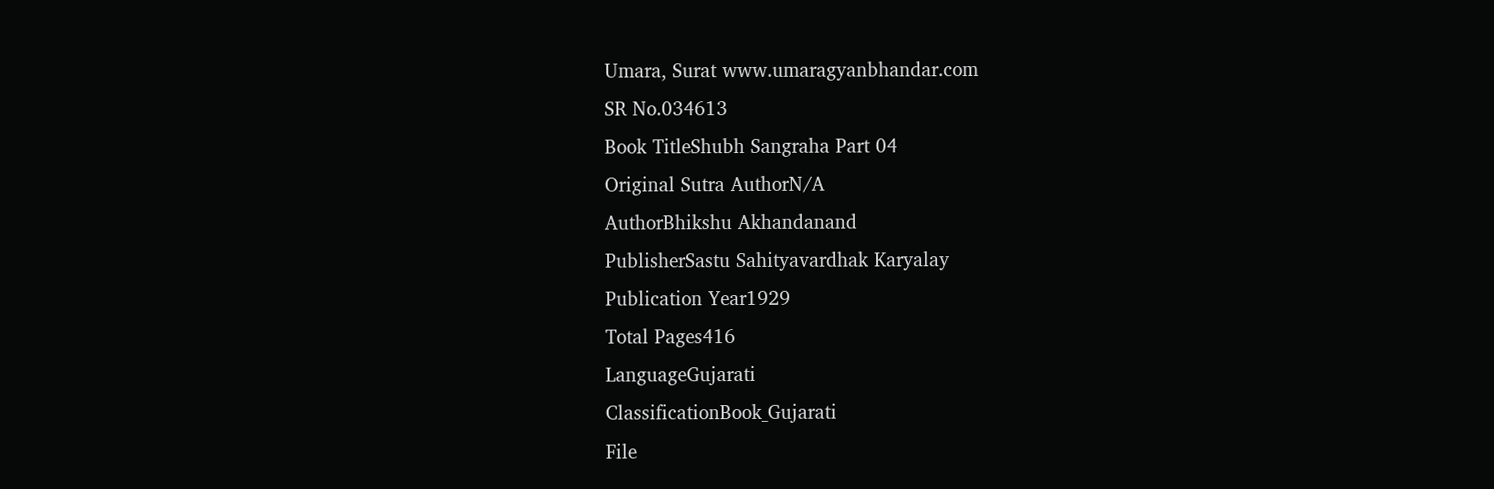Umara, Surat www.umaragyanbhandar.com
SR No.034613
Book TitleShubh Sangraha Part 04
Original Sutra AuthorN/A
AuthorBhikshu Akhandanand
PublisherSastu Sahityavardhak Karyalay
Publication Year1929
Total Pages416
LanguageGujarati
ClassificationBook_Gujarati
File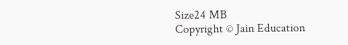Size24 MB
Copyright © Jain Education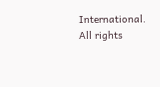International. All rights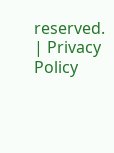reserved. | Privacy Policy